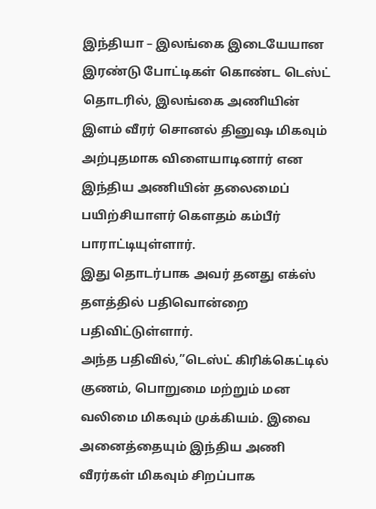இந்தியா – இலங்கை இடையேயான இரண்டு போட்டிகள் கொண்ட டெஸ்ட் தொடரில், இலங்கை அணியின் இளம் வீரர் சொனல் தினுஷ மிகவும் அற்புதமாக விளையாடினார் என இந்திய அணியின் தலைமைப் பயிற்சியாளர் கௌதம் கம்பீர் பாராட்டியுள்ளார்.
இது தொடர்பாக அவர் தனது எக்ஸ் தளத்தில் பதிவொன்றை பதிவிட்டுள்ளார்.
அந்த பதிவில்,”டெஸ்ட் கிரிக்கெட்டில் குணம், பொறுமை மற்றும் மன வலிமை மிகவும் முக்கியம். இவை அனைத்தையும் இந்திய அணி வீரர்கள் மிகவும் சிறப்பாக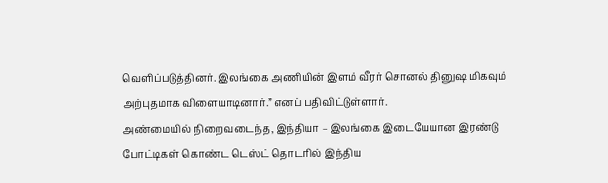வெளிப்படுத்தினர். இலங்கை அணியின் இளம் வீரர் சொனல் தினுஷ மிகவும் அற்புதமாக விளையாடினார்.” எனப் பதிவிட்டுள்ளார்.
அண்மையில் நிறைவடைந்த, இந்தியா – இலங்கை இடையேயான இரண்டு போட்டிகள் கொண்ட டெஸ்ட் தொடரில் இந்திய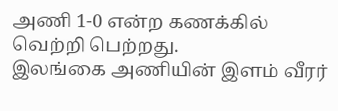அணி 1-0 என்ற கணக்கில் வெற்றி பெற்றது.
இலங்கை அணியின் இளம் வீரர்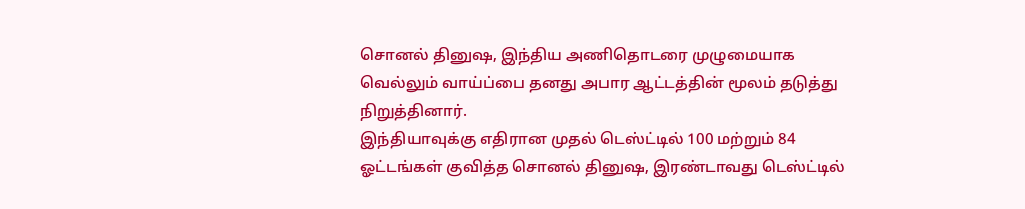சொனல் தினுஷ, இந்திய அணிதொடரை முழுமையாக வெல்லும் வாய்ப்பை தனது அபார ஆட்டத்தின் மூலம் தடுத்து நிறுத்தினார்.
இந்தியாவுக்கு எதிரான முதல் டெஸ்ட்டில் 100 மற்றும் 84 ஓட்டங்கள் குவித்த சொனல் தினுஷ, இரண்டாவது டெஸ்ட்டில்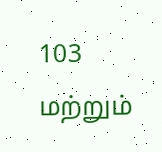103 மற்றும்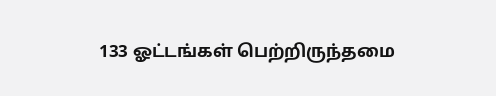133 ஓட்டங்கள் பெற்றிருந்தமை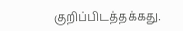குறிப்பிடத்தக்கது.